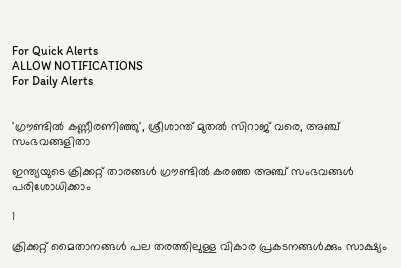For Quick Alerts
ALLOW NOTIFICATIONS
For Daily Alerts


'ഗ്രൗണ്ടില്‍ കണ്ണീരണിഞ്ഞു', ശ്രീശാന്ത് മുതല്‍ സിറാജ് വരെ, അഞ്ച് സംഭവങ്ങളിതാ

ഇന്ത്യയുടെ ക്രിക്കറ്റ് താരങ്ങള്‍ ഗ്രൗണ്ടില്‍ കരഞ്ഞ അഞ്ച് സംഭവങ്ങള്‍ പരിശോധിക്കാം

1

ക്രിക്കറ്റ് മൈതാനങ്ങള്‍ പല തരത്തിലുള്ള വികാര പ്രകടനങ്ങള്‍ക്കും സാക്ഷ്യം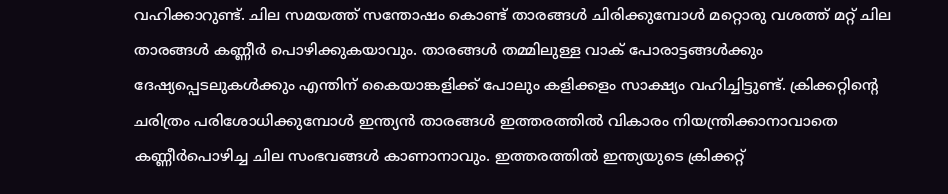വഹിക്കാറുണ്ട്. ചില സമയത്ത് സന്തോഷം കൊണ്ട് താരങ്ങള്‍ ചിരിക്കുമ്പോള്‍ മറ്റൊരു വശത്ത് മറ്റ് ചില താരങ്ങള്‍ കണ്ണീര്‍ പൊഴിക്കുകയാവും. താരങ്ങള്‍ തമ്മിലുള്ള വാക് പോരാട്ടങ്ങള്‍ക്കും ദേഷ്യപ്പെടലുകള്‍ക്കും എന്തിന് കൈയാങ്കളിക്ക് പോലും കളിക്കളം സാക്ഷ്യം വഹിച്ചിട്ടുണ്ട്. ക്രിക്കറ്റിന്റെ ചരിത്രം പരിശോധിക്കുമ്പോള്‍ ഇന്ത്യന്‍ താരങ്ങള്‍ ഇത്തരത്തില്‍ വികാരം നിയന്ത്രിക്കാനാവാതെ കണ്ണീര്‍പൊഴിച്ച ചില സംഭവങ്ങള്‍ കാണാനാവും. ഇത്തരത്തില്‍ ഇന്ത്യയുടെ ക്രിക്കറ്റ്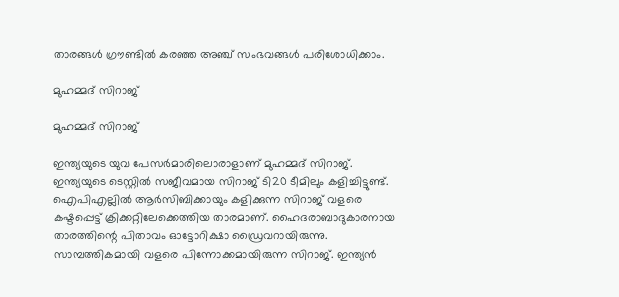താരങ്ങള്‍ ഗ്രൗണ്ടില്‍ കരഞ്ഞ അഞ്ച് സംഭവങ്ങള്‍ പരിശോധിക്കാം.

മുഹമ്മദ് സിറാജ്

മുഹമ്മദ് സിറാജ്

ഇന്ത്യയുടെ യുവ പേസര്‍മാരിലൊരാളാണ് മുഹമ്മദ് സിറാജ്. ഇന്ത്യയുടെ ടെസ്റ്റില്‍ സജീവമായ സിറാജ് ടി20 ടീമിലും കളിച്ചിട്ടുണ്ട്. ഐപിഎല്ലില്‍ ആര്‍സിബിക്കായും കളിക്കുന്ന സിറാജ് വളരെ കഷ്ടപ്പെട്ട് ക്രിക്കറ്റിലേക്കെത്തിയ താരമാണ്. ഹൈദരാബാദുകാരനായ താരത്തിന്റെ പിതാവം ഓട്ടോറിക്ഷാ ഡ്രൈവറായിരുന്നു. സാമ്പത്തികമായി വളരെ പിന്നോക്കമായിരുന്ന സിറാജ്. ഇന്ത്യന്‍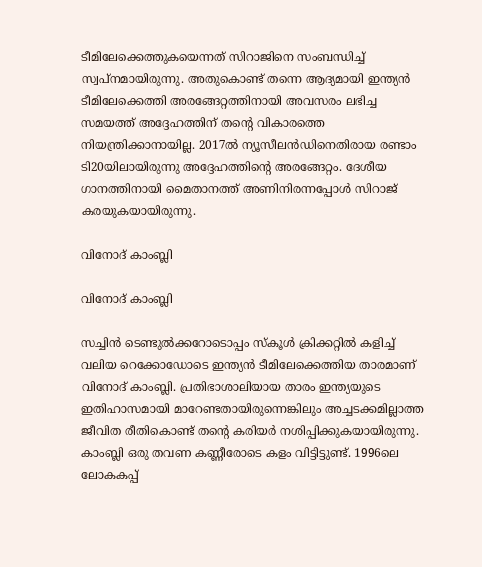ടീമിലേക്കെത്തുകയെന്നത് സിറാജിനെ സംബന്ധിച്ച് സ്വപ്‌നമായിരുന്നു. അതുകൊണ്ട് തന്നെ ആദ്യമായി ഇന്ത്യന്‍ ടീമിലേക്കെത്തി അരങ്ങേറ്റത്തിനായി അവസരം ലഭിച്ച സമയത്ത് അദ്ദേഹത്തിന് തന്റെ വികാരത്തെ നിയന്ത്രിക്കാനായില്ല. 2017ല്‍ ന്യൂസീലന്‍ഡിനെതിരായ രണ്ടാം ടി20യിലായിരുന്നു അദ്ദേഹത്തിന്റെ അരങ്ങേറ്റം. ദേശീയ ഗാനത്തിനായി മൈതാനത്ത് അണിനിരന്നപ്പോള്‍ സിറാജ് കരയുകയായിരുന്നു.

വിനോദ് കാംബ്ലി

വിനോദ് കാംബ്ലി

സച്ചിന്‍ ടെണ്ടുല്‍ക്കറോടൊപ്പം സ്‌കൂള്‍ ക്രിക്കറ്റില്‍ കളിച്ച് വലിയ റെക്കോഡോടെ ഇന്ത്യന്‍ ടീമിലേക്കെത്തിയ താരമാണ് വിനോദ് കാംബ്ലി. പ്രതിഭാശാലിയായ താരം ഇന്ത്യയുടെ ഇതിഹാസമായി മാറേണ്ടതായിരുന്നെങ്കിലും അച്ചടക്കമില്ലാത്ത ജീവിത രീതികൊണ്ട് തന്റെ കരിയര്‍ നശിപ്പിക്കുകയായിരുന്നു. കാംബ്ലി ഒരു തവണ കണ്ണീരോടെ കളം വിട്ടിട്ടുണ്ട്. 1996ലെ ലോകകപ്പ്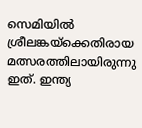സെമിയില്‍ ശ്രീലങ്കയ്‌ക്കെതിരായ മത്സരത്തിലായിരുന്നു ഇത്. ഇന്ത്യ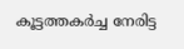കൂട്ടത്തകര്‍ച്ച നേരിട്ട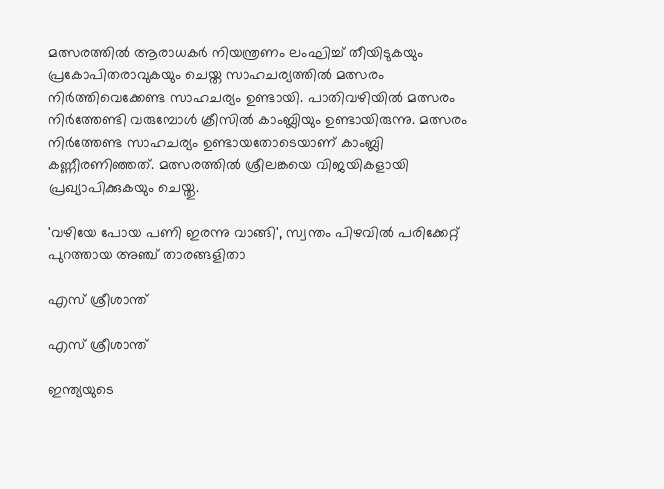മത്സരത്തില്‍ ആരാധകര്‍ നിയന്ത്രണം ലംഘിച്ച് തീയിടുകയും പ്രകോപിതരാവുകയും ചെയ്ത സാഹചര്യത്തില്‍ മത്സരം നിര്‍ത്തിവെക്കേണ്ട സാഹചര്യം ഉണ്ടായി. പാതിവഴിയില്‍ മത്സരം നിര്‍ത്തേണ്ടി വരുമ്പോള്‍ ക്രീസില്‍ കാംബ്ലിയും ഉണ്ടായിരുന്നു. മത്സരം നിര്‍ത്തേണ്ട സാഹചര്യം ഉണ്ടായതോടെയാണ് കാംബ്ലി കണ്ണീരണിഞ്ഞത്. മത്സരത്തില്‍ ശ്രീലങ്കയെ വിജയികളായി പ്രഖ്യാപിക്കുകയും ചെയ്തു.

'വഴിയേ പോയ പണി ഇരന്നു വാങ്ങി', സ്വന്തം പിഴവില്‍ പരിക്കേറ്റ് പുറത്തായ അഞ്ച് താരങ്ങളിതാ

എസ് ശ്രീശാന്ത്

എസ് ശ്രീശാന്ത്

ഇന്ത്യയുടെ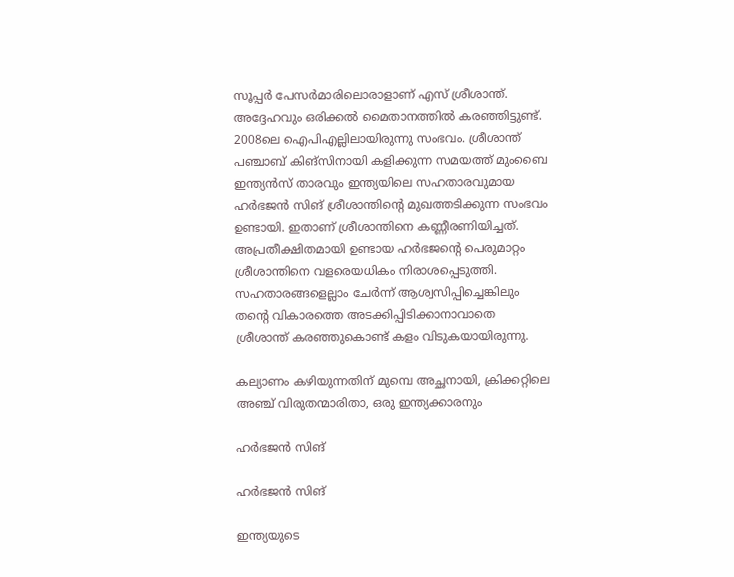സൂപ്പര്‍ പേസര്‍മാരിലൊരാളാണ് എസ് ശ്രീശാന്ത്. അദ്ദേഹവും ഒരിക്കല്‍ മൈതാനത്തില്‍ കരഞ്ഞിട്ടുണ്ട്. 2008ലെ ഐപിഎല്ലിലായിരുന്നു സംഭവം. ശ്രീശാന്ത് പഞ്ചാബ് കിങ്‌സിനായി കളിക്കുന്ന സമയത്ത് മുംബൈ ഇന്ത്യന്‍സ് താരവും ഇന്ത്യയിലെ സഹതാരവുമായ ഹര്‍ഭജന്‍ സിങ് ശ്രീശാന്തിന്റെ മുഖത്തടിക്കുന്ന സംഭവം ഉണ്ടായി. ഇതാണ് ശ്രീശാന്തിനെ കണ്ണീരണിയിച്ചത്. അപ്രതീക്ഷിതമായി ഉണ്ടായ ഹര്‍ഭജന്റെ പെരുമാറ്റം ശ്രീശാന്തിനെ വളരെയധികം നിരാശപ്പെടുത്തി. സഹതാരങ്ങളെല്ലാം ചേര്‍ന്ന് ആശ്വസിപ്പിച്ചെങ്കിലും തന്റെ വികാരത്തെ അടക്കിപ്പിടിക്കാനാവാതെ ശ്രീശാന്ത് കരഞ്ഞുകൊണ്ട് കളം വിടുകയായിരുന്നു.

കല്യാണം കഴിയുന്നതിന് മുമ്പെ അച്ഛനായി, ക്രിക്കറ്റിലെ അഞ്ച് വിരുതന്മാരിതാ, ഒരു ഇന്ത്യക്കാരനും

ഹര്‍ഭജന്‍ സിങ്

ഹര്‍ഭജന്‍ സിങ്

ഇന്ത്യയുടെ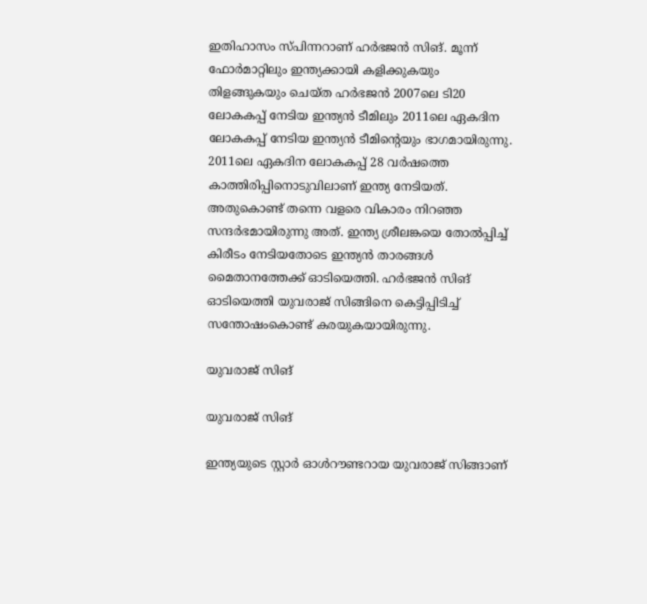ഇതിഹാസം സ്പിന്നറാണ് ഹര്‍ഭജന്‍ സിങ്. മൂന്ന് ഫോര്‍മാറ്റിലും ഇന്ത്യക്കായി കളിക്കുകയും തിളങ്ങുകയും ചെയ്ത ഹര്‍ഭജന്‍ 2007ലെ ടി20 ലോകകപ്പ് നേടിയ ഇന്ത്യന്‍ ടീമിലും 2011ലെ ഏകദിന ലോകകപ്പ് നേടിയ ഇന്ത്യന്‍ ടീമിന്റെയും ഭാഗമായിരുന്നു. 2011ലെ ഏകദിന ലോകകപ്പ് 28 വര്‍ഷത്തെ കാത്തിരിപ്പിനൊടുവിലാണ് ഇന്ത്യ നേടിയത്. അതുകൊണ്ട് തന്നെ വളരെ വികാരം നിറഞ്ഞ സന്ദര്‍ഭമായിരുന്നു അത്. ഇന്ത്യ ശ്രീലങ്കയെ തോല്‍പ്പിച്ച് കിരീടം നേടിയതോടെ ഇന്ത്യന്‍ താരങ്ങള്‍ മൈതാനത്തേക്ക് ഓടിയെത്തി. ഹര്‍ഭജന്‍ സിങ് ഓടിയെത്തി യുവരാജ് സിങ്ങിനെ കെട്ടിപ്പിടിച്ച് സന്തോഷംകൊണ്ട് കരയുകയായിരുന്നു.

യുവരാജ് സിങ്

യുവരാജ് സിങ്

ഇന്ത്യയുടെ സ്റ്റാര്‍ ഓള്‍റൗണ്ടറായ യുവരാജ് സിങ്ങാണ്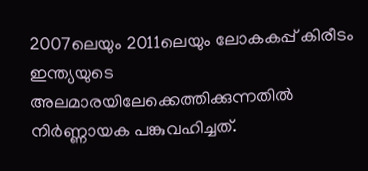2007ലെയും 2011ലെയും ലോകകപ്പ് കിരീടം ഇന്ത്യയുടെ അലമാരയിലേക്കെത്തിക്കുന്നതില്‍ നിര്‍ണ്ണായക പങ്കുവഹിച്ചത്.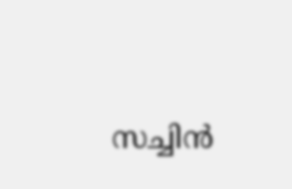സച്ചിന്‍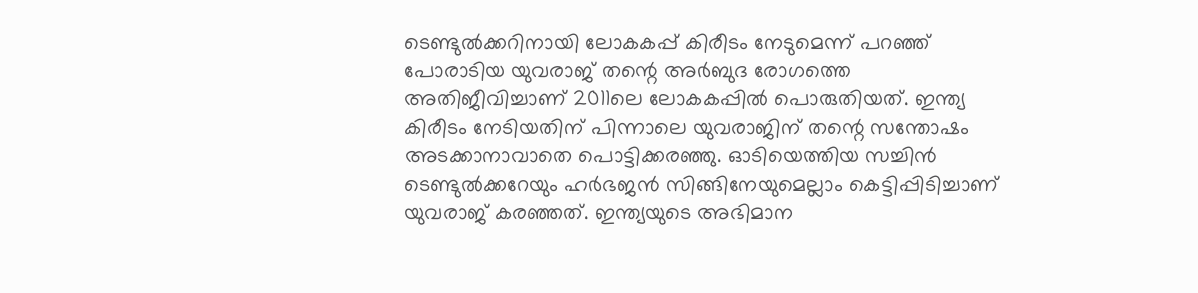ടെണ്ടുല്‍ക്കറിനായി ലോകകപ്പ് കിരീടം നേടുമെന്ന് പറഞ്ഞ് പോരാടിയ യുവരാജ് തന്റെ അര്‍ബുദ രോഗത്തെ അതിജീവിച്ചാണ് 2011ലെ ലോകകപ്പില്‍ പൊരുതിയത്. ഇന്ത്യ കിരീടം നേടിയതിന് പിന്നാലെ യുവരാജിന് തന്റെ സന്തോഷം അടക്കാനാവാതെ പൊട്ടിക്കരഞ്ഞു. ഓടിയെത്തിയ സച്ചിന്‍ ടെണ്ടുല്‍ക്കറേയും ഹര്‍ഭജന്‍ സിങ്ങിനേയുമെല്ലാം കെട്ടിപ്പിടിച്ചാണ് യുവരാജ് കരഞ്ഞത്. ഇന്ത്യയുടെ അഭിമാന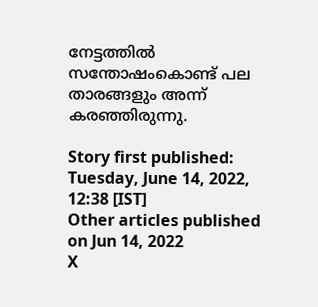നേട്ടത്തില്‍ സന്തോഷംകൊണ്ട് പല താരങ്ങളും അന്ന് കരഞ്ഞിരുന്നു.

Story first published: Tuesday, June 14, 2022, 12:38 [IST]
Other articles published on Jun 14, 2022
X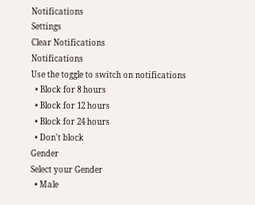Notifications
Settings
Clear Notifications
Notifications
Use the toggle to switch on notifications
  • Block for 8 hours
  • Block for 12 hours
  • Block for 24 hours
  • Don't block
Gender
Select your Gender
  • Male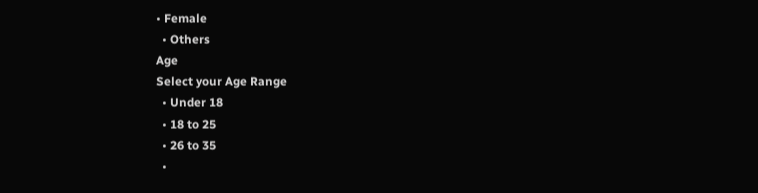• Female
  • Others
Age
Select your Age Range
  • Under 18
  • 18 to 25
  • 26 to 35
  •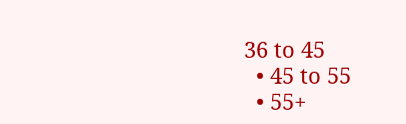36 to 45
  • 45 to 55
  • 55+